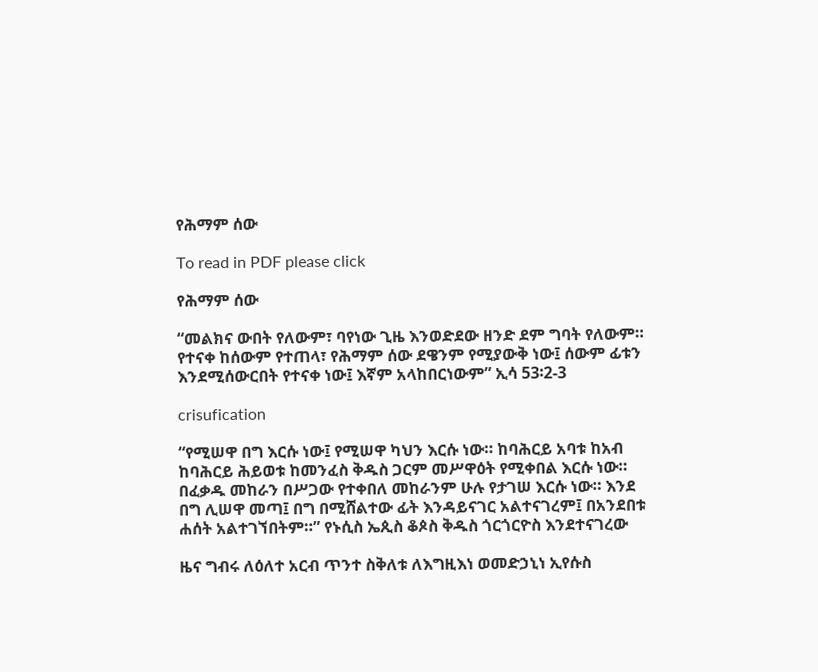የሕማም ሰው

To read in PDF please click

የሕማም ሰው

“መልክና ውበት የለውም፣ ባየነው ጊዜ እንወድደው ዘንድ ደም ግባት የለውም። የተናቀ ከሰውም የተጠላ፣ የሕማም ሰው ደዌንም የሚያውቅ ነው፤ ሰውም ፊቱን እንደሚሰውርበት የተናቀ ነው፤ እኛም አላከበርነውም” ኢሳ 53፡2-3

crisufication

“የሚሠዋ በግ እርሱ ነው፤ የሚሠዋ ካህን እርሱ ነው። ከባሕርይ አባቱ ከአብ ከባሕርይ ሕይወቱ ከመንፈስ ቅዱስ ጋርም መሥዋዕት የሚቀበል እርሱ ነው። በፈቃዱ መከራን በሥጋው የተቀበለ መከራንም ሁሉ የታገሠ እርሱ ነው። እንደ በግ ሊሠዋ መጣ፤ በግ በሚሸልተው ፊት እንዳይናገር አልተናገረም፤ በአንደበቱ ሐሰት አልተገኘበትም።” የኑሲስ ኤጲስ ቆጶስ ቅዱስ ጎርጎርዮስ እንደተናገረው

ዜና ግብሩ ለዕለተ አርብ ጥንተ ስቅለቱ ለእግዚእነ ወመድኃኒነ ኢየሱስ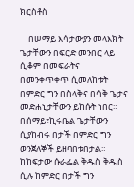ክርስቶስ

    በሠማይ እሳታውያን መላእክት ጌታቸውን በፍርድ መንበር ላይ ሲቆም በመፍራትና በመንቀጥቀጥ ሲመለከቱት በምድር ግን በስላቅና በሳቅ ጌታና መድሐኒታቸውን ይከሱት ነበር። በሰማይ፣ኪሩቤል ጌታቸውን ሲያከብሩ በታች በምድር ግን ወንጀለኞች ይዘባበቱበታል። ከከፍታው ሱራፌል ቅዱስ ቅዱስ ሲሉ ከምድር በታች ግን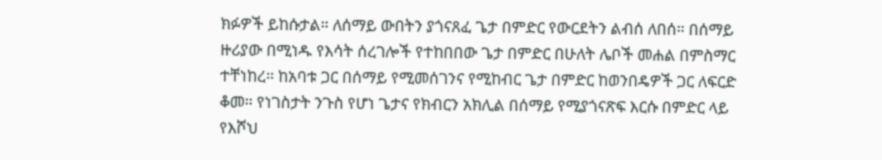ክፉዎች ይከሱታል። ለሰማይ ውበትን ያጎናጸፈ ጌታ በምድር የውርደትን ልብሰ ለበሰ። በሰማይ ዙሪያው በሚነዱ የእሳት ሰረገሎች የተከበበው ጌታ በምድር በሁለት ሌቦች መሐል በምስማር ተቸነከረ። ከአባቱ ጋር በሰማይ የሚመሰገንና የሚከብር ጌታ በምድር ከወንበዴዎች ጋር ለፍርድ ቆመ። የነገስታት ንጉስ የሆነ ጌታና የክብርን አክሊል በሰማይ የሚያጎናጽፍ እርሱ በምድር ላይ የእሾህ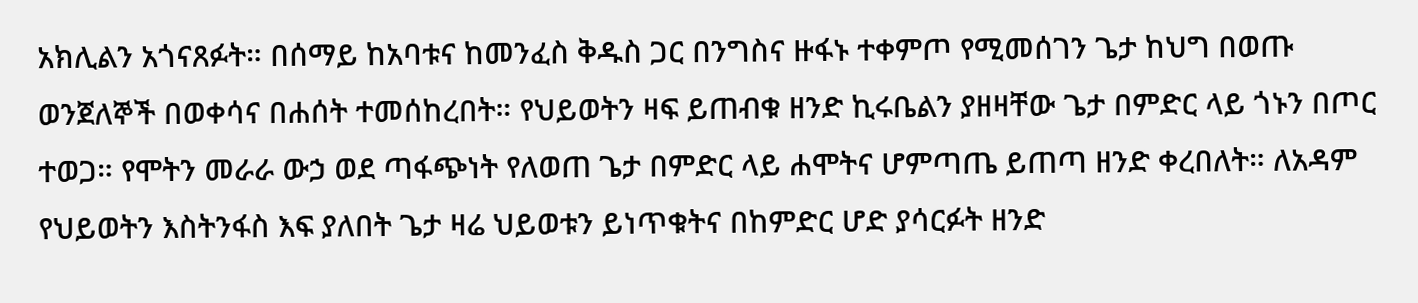አክሊልን አጎናጸፉት። በሰማይ ከአባቱና ከመንፈስ ቅዱስ ጋር በንግስና ዙፋኑ ተቀምጦ የሚመሰገን ጌታ ከህግ በወጡ ወንጀለኞች በወቀሳና በሐሰት ተመሰከረበት። የህይወትን ዛፍ ይጠብቁ ዘንድ ኪሩቤልን ያዘዛቸው ጌታ በምድር ላይ ጎኑን በጦር ተወጋ። የሞትን መራራ ውኃ ወደ ጣፋጭነት የለወጠ ጌታ በምድር ላይ ሐሞትና ሆምጣጤ ይጠጣ ዘንድ ቀረበለት። ለአዳም የህይወትን እስትንፋስ እፍ ያለበት ጌታ ዛሬ ህይወቱን ይነጥቁትና በከምድር ሆድ ያሳርፉት ዘንድ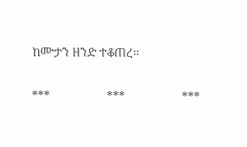ከሙታን ዘንድ ተቆጠረ።

***                   ***                   ***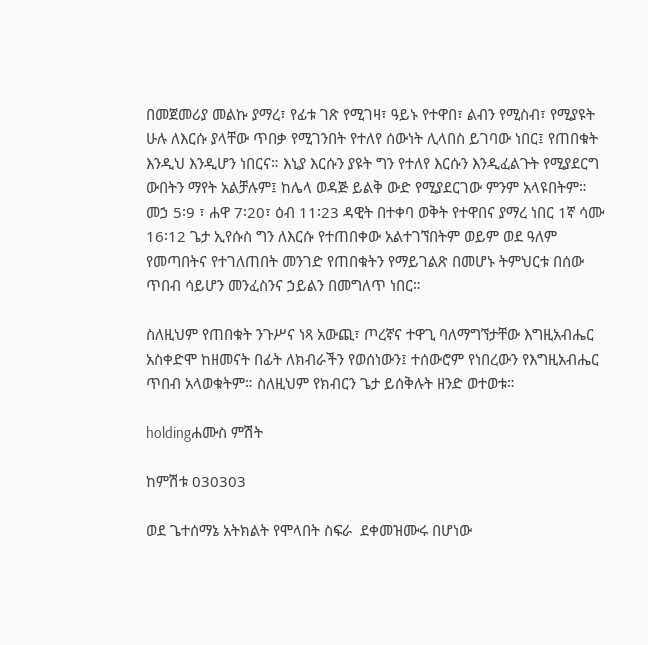በመጀመሪያ መልኩ ያማረ፣ የፊቱ ገጽ የሚገዛ፣ ዓይኑ የተዋበ፣ ልብን የሚስብ፣ የሚያዩት ሁሉ ለእርሱ ያላቸው ጥበቃ የሚገንበት የተለየ ሰውነት ሊላበስ ይገባው ነበር፤ የጠበቁት እንዲህ እንዲሆን ነበርና። እኒያ እርሱን ያዩት ግን የተለየ እርሱን እንዲፈልጉት የሚያደርግ ውበትን ማየት አልቻሉም፤ ከሌላ ወዳጅ ይልቅ ውድ የሚያደርገው ምንም አላዩበትም። መኃ 5፡9 ፣ ሐዋ 7፡20፣ ዕብ 11፡23 ዳዊት በተቀባ ወቅት የተዋበና ያማረ ነበር 1ኛ ሳሙ 16፡12 ጌታ ኢየሱስ ግን ለእርሱ የተጠበቀው አልተገኘበትም ወይም ወደ ዓለም የመጣበትና የተገለጠበት መንገድ የጠበቁትን የማይገልጽ በመሆኑ ትምህርቱ በሰው ጥበብ ሳይሆን መንፈስንና ኃይልን በመግለጥ ነበር።

ስለዚህም የጠበቁት ንጉሥና ነጻ አውጪ፣ ጦረኛና ተዋጊ ባለማግኘታቸው እግዚአብሔር አስቀድሞ ከዘመናት በፊት ለክብራችን የወሰነውን፤ ተሰውሮም የነበረውን የእግዚአብሔር ጥበብ አላወቁትም። ስለዚህም የክብርን ጌታ ይሰቅሉት ዘንድ ወተወቱ።

holdingሐሙስ ምሽት

ከምሽቱ 030303

ወደ ጌተሰማኔ አትክልት የሞላበት ስፍራ  ደቀመዝሙሩ በሆነው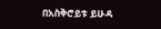በአስቅሮይቱ ይሁዳ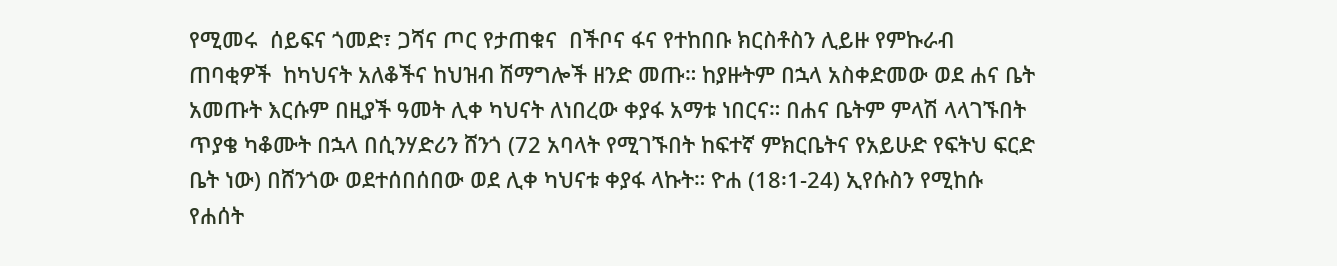የሚመሩ  ሰይፍና ጎመድ፣ ጋሻና ጦር የታጠቁና  በችቦና ፋና የተከበቡ ክርስቶስን ሊይዙ የምኩራብ ጠባቂዎች  ከካህናት አለቆችና ከህዝብ ሽማግሎች ዘንድ መጡ። ከያዙትም በኋላ አስቀድመው ወደ ሐና ቤት አመጡት እርሱም በዚያች ዓመት ሊቀ ካህናት ለነበረው ቀያፋ አማቱ ነበርና። በሐና ቤትም ምላሽ ላላገኙበት ጥያቄ ካቆሙት በኋላ በሲንሃድሪን ሸንጎ (72 አባላት የሚገኙበት ከፍተኛ ምክርቤትና የአይሁድ የፍትህ ፍርድ ቤት ነው) በሸንጎው ወደተሰበሰበው ወደ ሊቀ ካህናቱ ቀያፋ ላኩት። ዮሐ (18፡1-24) ኢየሱስን የሚከሱ የሐሰት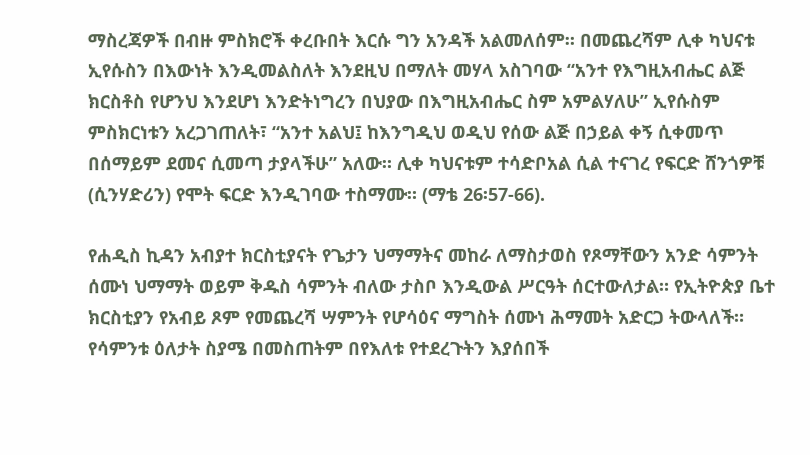ማስረጃዎች በብዙ ምስክሮች ቀረቡበት እርሱ ግን አንዳች አልመለሰም። በመጨረሻም ሊቀ ካህናቱ ኢየሱስን በእውነት እንዲመልስለት እንደዚህ በማለት መሃላ አስገባው “አንተ የእግዚአብሔር ልጅ ክርስቶስ የሆንህ እንደሆነ እንድትነግረን በህያው በእግዚአብሔር ስም አምልሃለሁ” ኢየሱስም ምስክርነቱን አረጋገጠለት፣ “አንተ አልህ፤ ከእንግዲህ ወዲህ የሰው ልጅ በኃይል ቀኝ ሲቀመጥ በሰማይም ደመና ሲመጣ ታያላችሁ” አለው። ሊቀ ካህናቱም ተሳድቦአል ሲል ተናገረ የፍርድ ሸንጎዎቹ (ሲንሃድሪን) የሞት ፍርድ እንዲገባው ተስማሙ። (ማቴ 26፡57-66).

የሐዲስ ኪዳን አብያተ ክርስቲያናት የጌታን ህማማትና መከራ ለማስታወስ የጾማቸውን አንድ ሳምንት ሰሙነ ህማማት ወይም ቅዱስ ሳምንት ብለው ታስቦ እንዲውል ሥርዓት ሰርተውለታል። የኢትዮጵያ ቤተ ክርስቲያን የአብይ ጾም የመጨረሻ ሣምንት የሆሳዕና ማግስት ሰሙነ ሕማመት አድርጋ ትውላለች። የሳምንቱ ዕለታት ስያሜ በመስጠትም በየእለቱ የተደረጉትን እያሰበች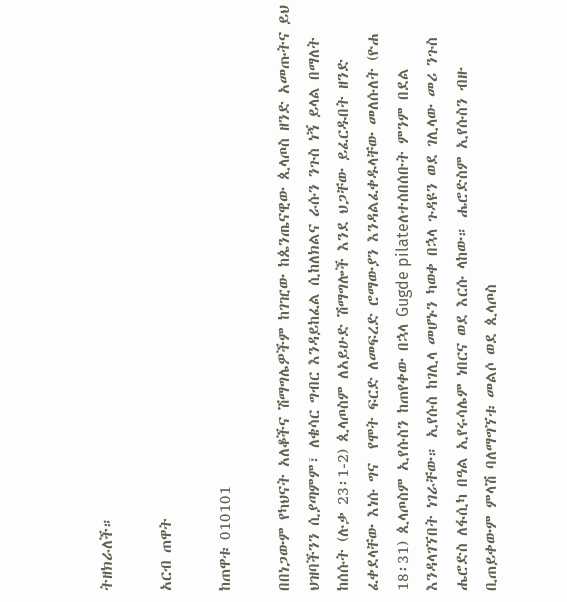ትዘክራለች።

አርብ ጠዋት

ከጠዋቱ 010101

በበነጋውም የካህናት አለቆችና ሽማግሌዎችም ከገዢው ከጴንጤናዊው ጲላጦስ ዘንድ አመጡትና ይህ ህዝባችንን ሲያጣምም፣ ለቄሳር ግብር እንዳይከፈል ሲከለክልና ራሱን ንጉስ ነኝ ይላል በማለት ከሰሱት (ሉቃ 23፡1-2) ጲላጦስም ለአይሁድ ሽማግሎች እንደ ህጋቸው ይፈርዱበት ዘንድ ፈቀደላቸው እነሱ ግና  የሞት ፍርድ ለመፍረድ ሮማውያን እንዳልፈቀዱላቸው መለሱለት (ዮሐ 18፡31) ጲላጦስም ኢየሱስን ከጠየቀው በኋላ Gugde pilateለተሰበሰቡት ምንም በደል እንዳላገኘበት ነገራቸው። ኢየሱስ ከገሊላ መሆኑን ካወቀ በኋላ ጉዳዩን ወደ ገሊላው መሪ ንጉስ ሔሮድስ ለፋሲካ በዓል ኢየሩሳሌም ነበርና ወደ እርሱ ላከው። ሔሮድስም ኢየሱስን ብዙ ቢጠይቀውም ምላሽ ባለማግኘቱ መልሶ ወደ ጲላጦስ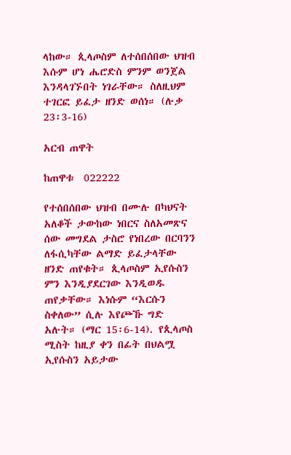ላከው። ጲላጦስም ለተሰበሰበው ህዝብ እሱም ሆነ ሔሮድስ ምንም ወንጀል እንዳላገኙበት ነገራቸው። ስለዚህም ተገርፎ ይፈታ ዘንድ ወሰነ። (ሉቃ 23፡3-16)

አርብ ጠዋት

ከጠዋቱ  022222

የተሰበሰበው ህዝብ በሙሉ በካህናት አለቆች ታውከው ነበርና ስለአመጽና ሰው መግደል ታስሮ የነበረው በርባንን ለፋሲካቸው ልማድ ይፈታላቸው ዘንድ ጠየቁት። ጲላጦስም ኢየሱስን ምን እንዲያደርገው እንዲወዱ ጠየቃቸው። እነሱም “እርሱን ስቀለው” ሲሉ እየጮኹ ግድ አሉት። (ማር 15፡6-14). የጲላጦስ ሚስት ከዚያ ቀን በፊት በህልሟ ኢየሱስን አይታው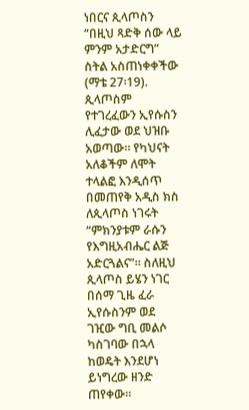ነበርና ጲላጦስን “በዚህ ጻድቅ ሰው ላይ ምንም አታድርግ” ስትል አስጠነቀቀችው (ማቴ 27፡19). ጲላጦስም የተገረፈውን ኢየሱስን ሊፈታው ወደ ህዝቡ አወጣው። የካህናት አለቆችም ለሞት ተላልፎ እንዲሰጥ በመጠየቅ አዲስ ክስ ለጲላጦስ ነገሩት “ምክንያቱም ራሱን የእግዚአብሔር ልጅ አድርጓልና”። ስለዚህ ጲላጦስ ይሄን ነገር በሰማ ጊዜ ፈራ ኢየሱስንም ወደ ገዢው ግቢ መልሶ ካስገባው በኋላ ከወዴት እንደሆነ ይነግረው ዘንድ ጠየቀው።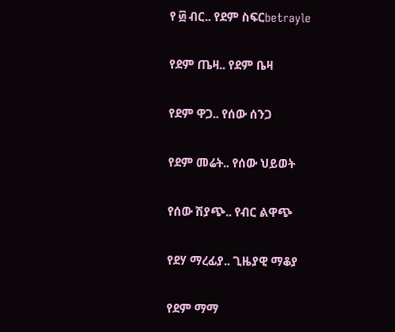የ ፴ ብር.. የደም ስፍርbetrayle

የደም ጤዛ.. የደም ቤዛ

የደም ዋጋ.. የሰው ሰንጋ

የደም መሬት.. የሰው ህይወት

የሰው ሽያጭ.. የብር ልዋጭ

የደሃ ማረፊያ.. ጊዜያዊ ማቆያ

የደም ማማ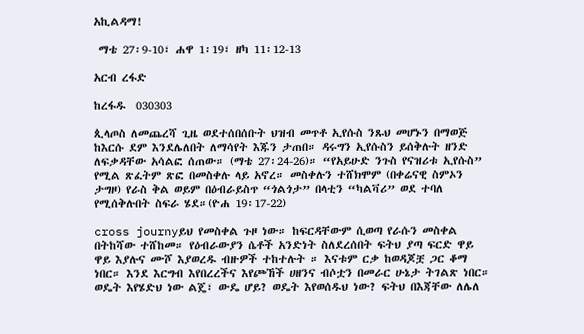አኪልዳማ!

 ማቴ 27፡9-10፣ ሐዋ 1፡19፣ ዘካ 11፡12-13

አርብ ረፋድ

ከረፋዱ  030303

ጲላጦስ ለመጨረሻ ጊዜ ወደተሰበሰቡት ህዝብ መጥቶ ኢየሱስ ንጹህ መሆኑን በማወጅ ከእርሱ ደም እንደሌለበት ለማሳየት እጁን ታጠበ። ዳሩግን ኢየሱስን ይሰቅሉት ዘንድ ለፍቃዳቸው አሳልፎ ሰጠው። (ማቴ 27፡24-26)። “የአይሁድ ንጉስ የናዝሪቱ ኢየሱስ” የሚል ጽፈትም ጽፎ በመስቀሉ ላይ አኖረ። መስቀሉን ተሸክሞም (በቀሬናዊ ስምኦን ታግዞ) የራስ ቅል ወይም በዕብራይስጥ “ጎልጎታ” በላቲን “ካልቫሪ” ወደ ተባለ የሚሰቅሉበት ስፍራ ሄደ።(ዮሐ 19፡17-22)

cross journyይህ የመስቀል ጉዞ ነው። ከፍርዳቸውም ሲወጣ የራሱን መስቀል በትከሻው ተሸከመ። የዕብራውያን ሴቶች አንድነት ስለደረሰበት ፍትህ ያጣ ፍርድ ዋይ ዋይ እያሉና ሙሾ እያወረዱ ብዙዎች ተከተሉት ። እናቱም ርቃ ከወዳጆቿ ጋር ቆማ ነበር። እንደ እርግብ እየበረረችና እየጮኸች ሀዘንና ብሶቷን በመራር ሁኔታ ትገልጽ ነበር። ወዴት እየሄድህ ነው ልጄ፣ ውዴ ሆይ? ወዴት እየወሰዱህ ነው? ፍትህ በእጃቸው ለሌለ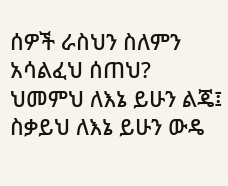ሰዎች ራስህን ስለምን አሳልፈህ ሰጠህ? ህመምህ ለእኔ ይሁን ልጄ፤ ስቃይህ ለእኔ ይሁን ውዴ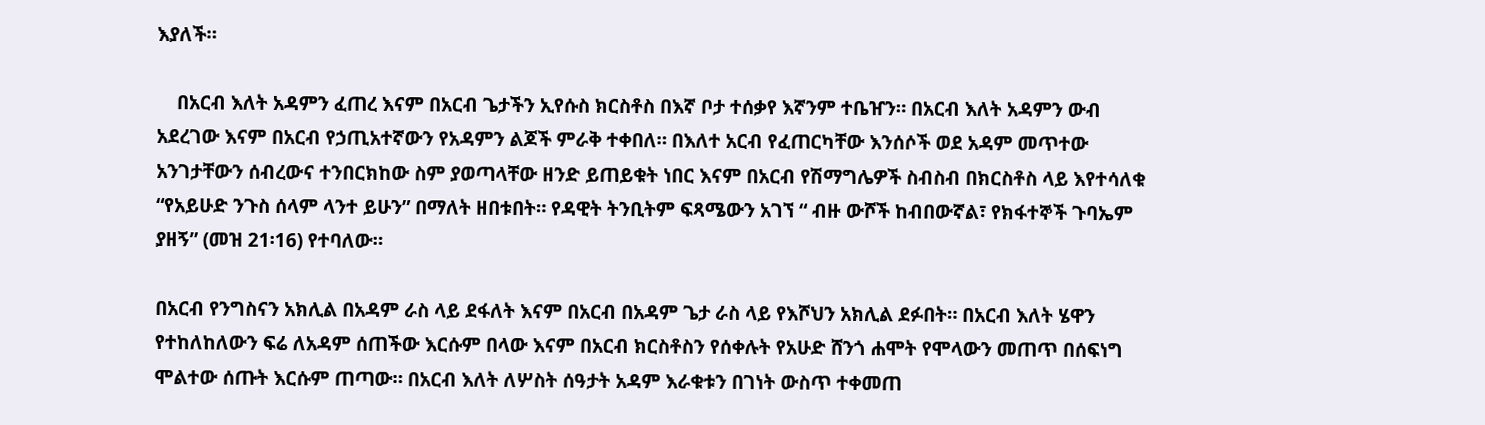እያለች።

    በአርብ እለት አዳምን ፈጠረ እናም በአርብ ጌታችን ኢየሱስ ክርስቶስ በእኛ ቦታ ተሰቃየ እኛንም ተቤዠን። በአርብ እለት አዳምን ውብ አደረገው እናም በአርብ የኃጢአተኛውን የአዳምን ልጆች ምራቅ ተቀበለ። በእለተ አርብ የፈጠርካቸው እንሰሶች ወደ አዳም መጥተው አንገታቸውን ሰብረውና ተንበርክከው ስም ያወጣላቸው ዘንድ ይጠይቁት ነበር እናም በአርብ የሽማግሌዎች ስብስብ በክርስቶስ ላይ እየተሳለቁ  “የአይሁድ ንጉስ ሰላም ላንተ ይሁን” በማለት ዘበቱበት። የዳዊት ትንቢትም ፍጻሜውን አገኘ “ ብዙ ውሾች ከብበውኛል፣ የክፋተኞች ጉባኤም ያዘኝ” (መዝ 21፡16) የተባለው።

በአርብ የንግስናን አክሊል በአዳም ራስ ላይ ደፋለት እናም በአርብ በአዳም ጌታ ራስ ላይ የእሾህን አክሊል ደፉበት። በአርብ እለት ሄዋን የተከለከለውን ፍሬ ለአዳም ሰጠችው እርሱም በላው እናም በአርብ ክርስቶስን የሰቀሉት የአሁድ ሸንጎ ሐሞት የሞላውን መጠጥ በሰፍነግ ሞልተው ሰጡት እርሱም ጠጣው። በአርብ እለት ለሦስት ሰዓታት አዳም እራቁቱን በገነት ውስጥ ተቀመጠ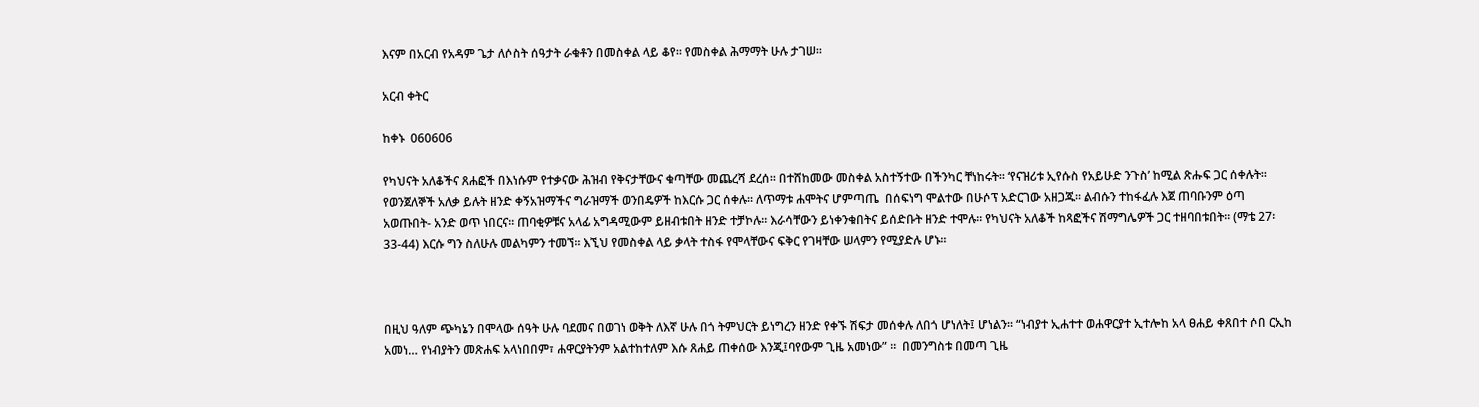እናም በአርብ የአዳም ጌታ ለሶስት ሰዓታት ራቁቶን በመስቀል ላይ ቆየ። የመስቀል ሕማማት ሁሉ ታገሠ።

አርብ ቀትር

ከቀኑ  060606

የካህናት አለቆችና ጸሐፎች በእነሱም የተቃናው ሕዝብ የቅናታቸውና ቁጣቸው መጨረሻ ደረሰ። በተሸከመው መስቀል አስተኝተው በችንካር ቸነከሩት። ‘የናዝሪቱ ኢየሱስ የአይሁድ ንጉስ’ ከሚል ጽሑፍ ጋር ሰቀሉት። የወንጀለኞች አለቃ ይሉት ዘንድ ቀኝአዝማችና ግራዝማች ወንበዴዎች ከእርሱ ጋር ሰቀሉ። ለጥማቱ ሐሞትና ሆምጣጤ  በሰፍነግ ሞልተው በሁሶፕ አድርገው አዘጋጁ። ልብሱን ተከፋፈሉ እጀ ጠባቡንም ዕጣ አወጡበት- አንድ ወጥ ነበርና። ጠባቂዎቹና አላፊ አግዳሚውም ይዘብቱበት ዘንድ ተቻኮሉ። እራሳቸውን ይነቀንቁበትና ይሰድቡት ዘንድ ተሞሉ። የካህናት አለቆች ከጻፎችና ሽማግሌዎች ጋር ተዘባበቱበት። (ማቴ 27፡33-44) እርሱ ግን ስለሁሉ መልካምን ተመኘ። እኚህ የመስቀል ላይ ቃላት ተስፋ የሞላቸውና ፍቅር የገዛቸው ሠላምን የሚያድሉ ሆኑ።



በዚህ ዓለም ጭካኔን በሞላው ሰዓት ሁሉ ባደመና በወገነ ወቅት ለእኛ ሁሉ በጎ ትምህርት ይነግረን ዘንድ የቀኙ ሽፍታ መሰቀሉ ለበጎ ሆነለት፤ ሆነልን። “ነብያተ ኢሐተተ ወሐዋርያተ ኢተሎከ አላ ፀሐይ ቀጸበተ ሶበ ርኢከ አመነ… የነብያትን መጽሐፍ አላነበበም፣ ሐዋርያትንም አልተከተለም እሱ ጸሐይ ጠቀሰው እንጂ፤ባየውም ጊዜ አመነው” ።  በመንግስቱ በመጣ ጊዜ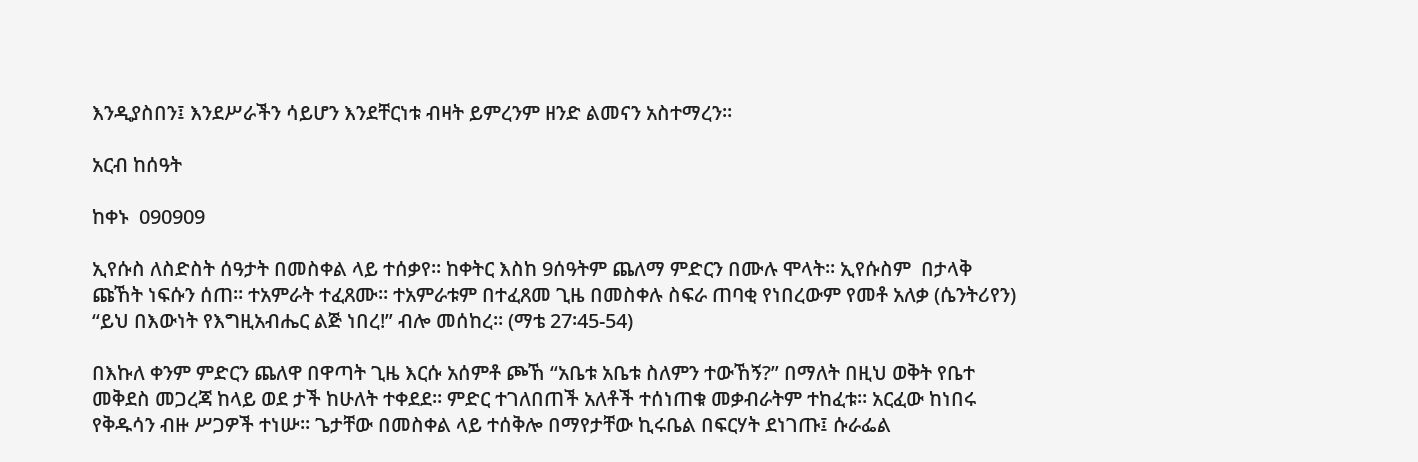እንዲያስበን፤ እንደሥራችን ሳይሆን እንደቸርነቱ ብዛት ይምረንም ዘንድ ልመናን አስተማረን።

አርብ ከሰዓት

ከቀኑ  090909

ኢየሱስ ለስድስት ሰዓታት በመስቀል ላይ ተሰቃየ። ከቀትር እስከ 9ሰዓትም ጨለማ ምድርን በሙሉ ሞላት። ኢየሱስም  በታላቅ ጩኸት ነፍሱን ሰጠ። ተአምራት ተፈጸሙ። ተአምራቱም በተፈጸመ ጊዜ በመስቀሉ ስፍራ ጠባቂ የነበረውም የመቶ አለቃ (ሴንትሪየን) “ይህ በእውነት የእግዚአብሔር ልጅ ነበረ!” ብሎ መሰከረ። (ማቴ 27፡45-54)

በእኩለ ቀንም ምድርን ጨለዋ በዋጣት ጊዜ እርሱ አሰምቶ ጮኸ “አቤቱ አቤቱ ስለምን ተውኸኝ?” በማለት በዚህ ወቅት የቤተ መቅደስ መጋረጃ ከላይ ወደ ታች ከሁለት ተቀደደ። ምድር ተገለበጠች አለቶች ተሰነጠቁ መቃብራትም ተከፈቱ። አርፈው ከነበሩ የቅዱሳን ብዙ ሥጋዎች ተነሡ። ጌታቸው በመስቀል ላይ ተሰቅሎ በማየታቸው ኪሩቤል በፍርሃት ደነገጡ፤ ሱራፌል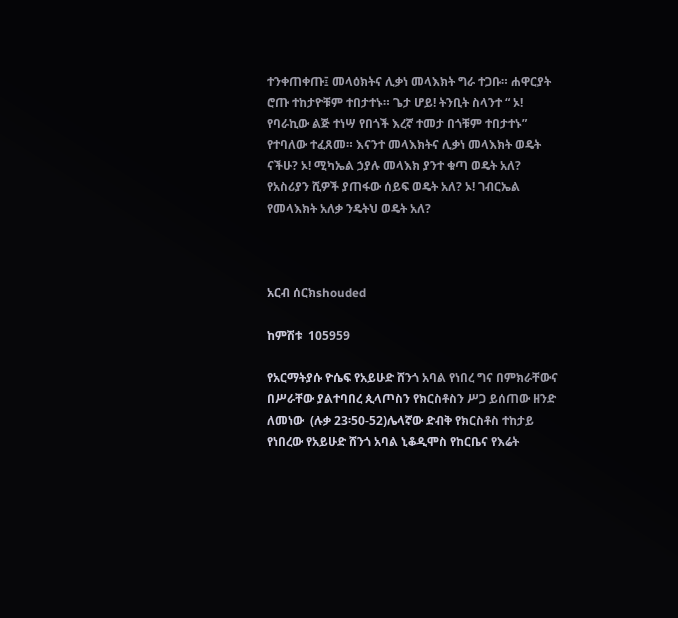ተንቀጠቀጡ፤ መላዕክትና ሊቃነ መላእክት ግራ ተጋቡ። ሐዋርያት ሮጡ ተከታዮቹም ተበታተኑ። ጌታ ሆይ! ትንቢት ስላንተ “ ኦ! የባራኪው ልጅ ተነሣ የበጎች እረኛ ተመታ በጎቹም ተበታተኑ” የተባለው ተፈጸመ። እናንተ መላእክትና ሊቃነ መላእክት ወዴት ናችሁ? ኦ! ሚካኤል ኃያሉ መላእክ ያንተ ቁጣ ወዴት አለ? የአስሪያን ሺዎች ያጠፋው ሰይፍ ወዴት አለ? ኦ! ገብርኤል የመላእክት አለቃ ንዴትህ ወዴት አለ?



አርብ ሰርክshouded

ከምሽቱ  105959

የአርማትያሱ ዮሴፍ የአይሁድ ሸንጎ አባል የነበረ ግና በምክራቸውና በሥራቸው ያልተባበረ ጲላጦስን የክርስቶስን ሥጋ ይሰጠው ዘንድ ለመነው  (ሉቃ 23፡50-52)ሌላኛው ድብቅ የክርስቶስ ተከታይ የነበረው የአይሁድ ሸንጎ አባል ኒቆዲሞስ የከርቤና የእሬት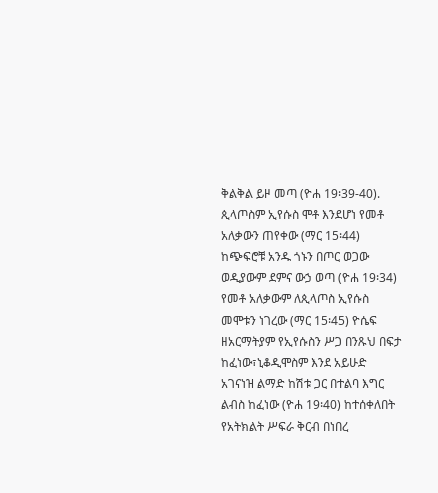ቅልቅል ይዞ መጣ (ዮሐ 19፡39-40). ጲላጦስም ኢየሱስ ሞቶ እንደሆነ የመቶ አለቃውን ጠየቀው (ማር 15፡44) ከጭፍሮቹ አንዱ ጎኑን በጦር ወጋው ወዲያውም ደምና ውኃ ወጣ (ዮሐ 19፡34) የመቶ አለቃውም ለጲላጦስ ኢየሱስ መሞቱን ነገረው (ማር 15፡45) ዮሴፍ ዘአርማትያም የኢየሱስን ሥጋ በንጹህ በፍታ ከፈነው፣ኒቆዲሞስም እንደ አይሁድ አገናነዝ ልማድ ከሽቱ ጋር በተልባ እግር ልብስ ከፈነው (ዮሐ 19፡40) ከተሰቀለበት የአትክልት ሥፍራ ቅርብ በነበረ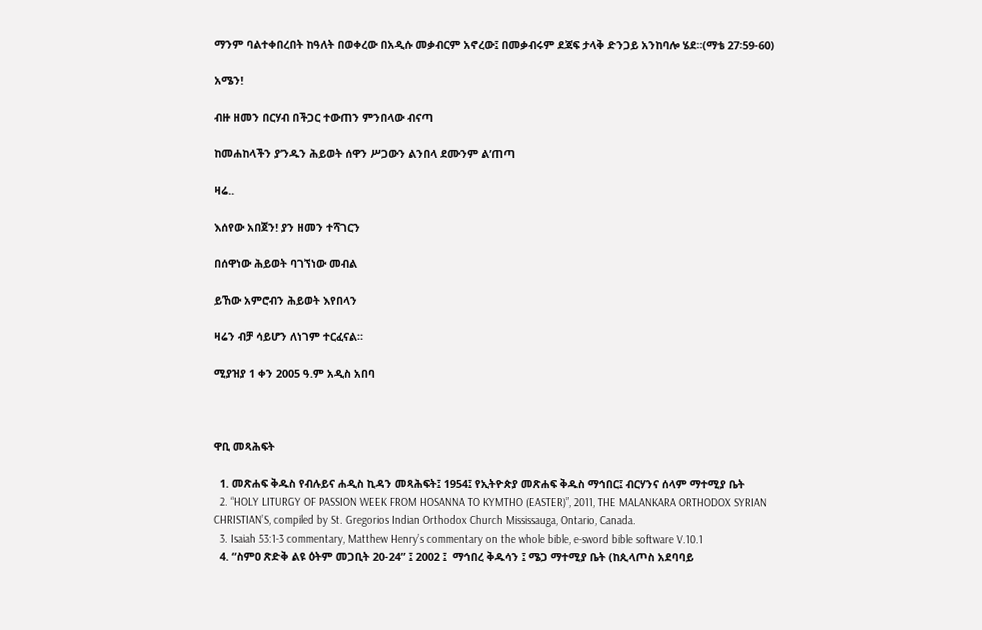ማንም ባልተቀበረበት ከዓለት በወቀረው በአዲሱ መቃብርም አኖረው፤ በመቃብሩም ደጃፍ ታላቅ ድንጋይ አንከባሎ ሄደ።(ማቴ 27፡59-60)

አሜን!

ብዙ ዘመን በርሃብ በችጋር ተውጠን ምንበላው ብናጣ

ከመሐከላችን ያ’ንዱን ሕይወት ሰዋን ሥጋውን ልንበላ ደሙንም ል’ጠጣ

ዛሬ..

እሰየው አበጀን! ያን ዘመን ተሻገርን

በሰዋነው ሕይወት ባገኘነው መብል

ይኸው አምሮብን ሕይወት እየበላን

ዛሬን ብቻ ሳይሆን ለነገም ተርፈናል።

ሚያዝያ 1 ቀን 2005 ዓ.ም አዲስ አበባ



ዋቢ መጻሕፍት

  1. መጽሐፍ ቅዱስ የብሉይና ሐዲስ ኪዳን መጻሕፍት፤ 1954፤ የኢትዮጵያ መጽሐፍ ቅዱስ ማኅበር፤ ብርሃንና ሰላም ማተሚያ ቤት
  2. “HOLY LITURGY OF PASSION WEEK FROM HOSANNA TO KYMTHO (EASTER)”, 2011, THE MALANKARA ORTHODOX SYRIAN CHRISTIAN’S, compiled by St. Gregorios Indian Orthodox Church Mississauga, Ontario, Canada.
  3. Isaiah 53:1-3 commentary, Matthew Henry’s commentary on the whole bible, e-sword bible software V.10.1
  4. “ስምዐ ጽድቅ ልዩ ዕትም መጋቢት 20-24” ፤ 2002 ፤  ማኅበረ ቅዱሳን ፤ ሜጋ ማተሚያ ቤት (ከጲላጦስ አደባባይ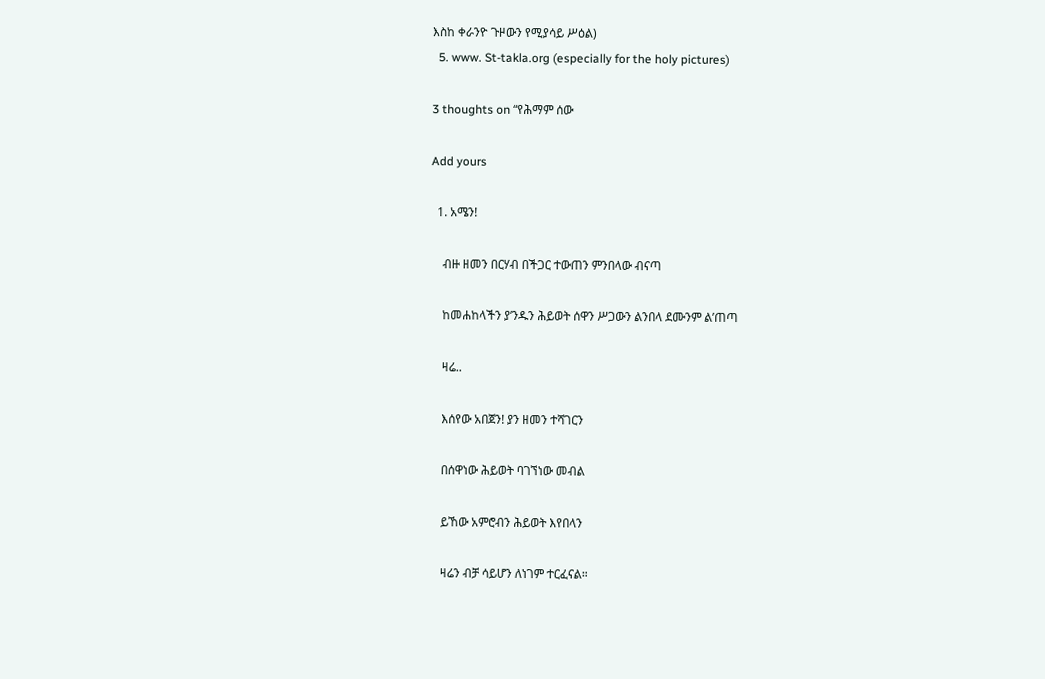እስከ ቀራንዮ ጉዞውን የሚያሳይ ሥዕል)
  5. www. St-takla.org (especially for the holy pictures)

3 thoughts on “የሕማም ሰው

Add yours

  1. አሜን!

    ብዙ ዘመን በርሃብ በችጋር ተውጠን ምንበላው ብናጣ

    ከመሐከላችን ያ’ንዱን ሕይወት ሰዋን ሥጋውን ልንበላ ደሙንም ል’ጠጣ

    ዛሬ..

    እሰየው አበጀን! ያን ዘመን ተሻገርን

    በሰዋነው ሕይወት ባገኘነው መብል

    ይኸው አምሮብን ሕይወት እየበላን

    ዛሬን ብቻ ሳይሆን ለነገም ተርፈናል።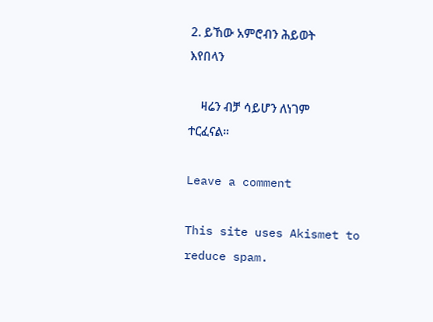2. ይኸው አምሮብን ሕይወት እየበላን

    ዛሬን ብቻ ሳይሆን ለነገም ተርፈናል።

Leave a comment

This site uses Akismet to reduce spam.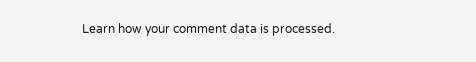Learn how your comment data is processed.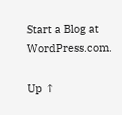Start a Blog at WordPress.com.

Up ↑